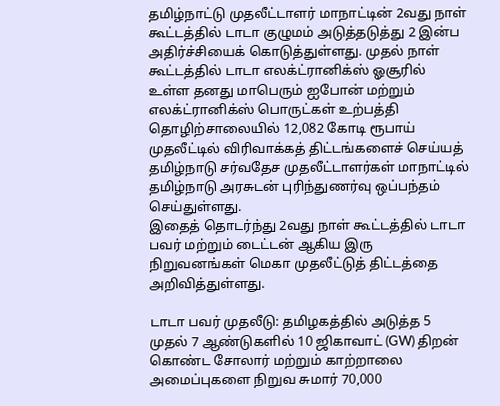தமிழ்நாட்டு முதலீட்டாளர் மாநாட்டின் 2வது நாள் கூட்டத்தில் டாடா குழுமம் அடுத்தடுத்து 2 இன்ப அதிர்ச்சியைக் கொடுத்துள்ளது. முதல் நாள் கூட்டத்தில் டாடா எலக்ட்ரானிக்ஸ் ஓசூரில் உள்ள தனது மாபெரும் ஐபோன் மற்றும் எலக்ட்ரானிக்ஸ் பொருட்கள் உற்பத்தி தொழிற்சாலையில் 12,082 கோடி ரூபாய் முதலீட்டில் விரிவாக்கத் திட்டங்களைச் செய்யத் தமிழ்நாடு சர்வதேச முதலீட்டாளர்கள் மாநாட்டில் தமிழ்நாடு அரசுடன் புரிந்துணர்வு ஒப்பந்தம் செய்துள்ளது.
இதைத் தொடர்ந்து 2வது நாள் கூட்டத்தில் டாடா பவர் மற்றும் டைட்டன் ஆகிய இரு நிறுவனங்கள் மெகா முதலீட்டுத் திட்டத்தை அறிவித்துள்ளது.

டாடா பவர் முதலீடு: தமிழகத்தில் அடுத்த 5 முதல் 7 ஆண்டுகளில் 10 ஜிகாவாட் (GW) திறன் கொண்ட சோலார் மற்றும் காற்றாலை அமைப்புகளை நிறுவ சுமார் 70,000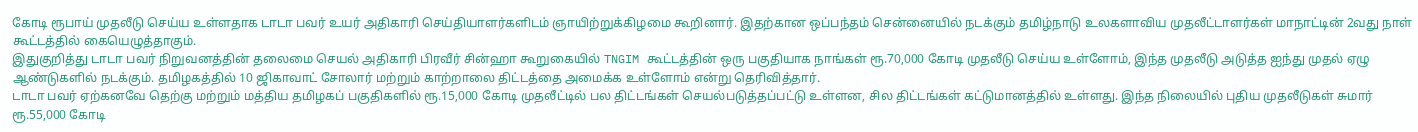கோடி ரூபாய் முதலீடு செய்ய உள்ளதாக டாடா பவர் உயர் அதிகாரி செய்தியாளர்களிடம் ஞாயிற்றுக்கிழமை கூறினார். இதற்கான ஒப்பந்தம் சென்னையில் நடக்கும் தமிழ்நாடு உலகளாவிய முதலீட்டாளர்கள் மாநாட்டின் 2வது நாள் கூட்டத்தில் கையெழுத்தாகும்.
இதுகுறித்து டாடா பவர் நிறுவனத்தின் தலைமை செயல் அதிகாரி பிரவீர் சின்ஹா கூறுகையில் TNGIM கூட்டத்தின் ஒரு பகுதியாக நாங்கள் ரூ.70,000 கோடி முதலீடு செய்ய உள்ளோம், இந்த முதலீடு அடுத்த ஐந்து முதல் ஏழு ஆண்டுகளில் நடக்கும். தமிழகத்தில் 10 ஜிகாவாட் சோலார் மற்றும் காற்றாலை திட்டத்தை அமைக்க உள்ளோம் என்று தெரிவித்தார்.
டாடா பவர் ஏற்கனவே தெற்கு மற்றும் மத்திய தமிழகப் பகுதிகளில் ரூ.15,000 கோடி முதலீட்டில் பல திட்டங்கள் செயல்படுத்தப்பட்டு உள்ளன, சில திட்டங்கள் கட்டுமானத்தில் உள்ளது. இந்த நிலையில் புதிய முதலீடுகள் சுமார் ரூ.55,000 கோடி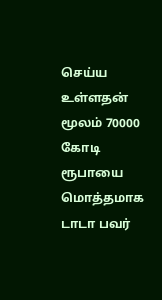செய்ய உள்ளதன் மூலம் 70000 கோடி ரூபாயை மொத்தமாக டாடா பவர்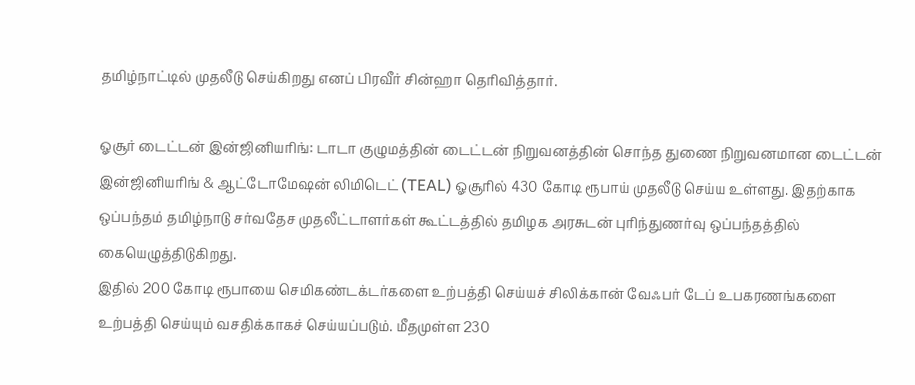தமிழ்நாட்டில் முதலீடு செய்கிறது எனப் பிரவீர் சின்ஹா தெரிவித்தார்.

ஓசூர் டைட்டன் இன்ஜினியரிங்: டாடா குழுமத்தின் டைட்டன் நிறுவனத்தின் சொந்த துணை நிறுவனமான டைட்டன் இன்ஜினியரிங் & ஆட்டோமேஷன் லிமிடெட் (TEAL) ஓசூரில் 430 கோடி ரூபாய் முதலீடு செய்ய உள்ளது. இதற்காக ஒப்பந்தம் தமிழ்நாடு சர்வதேச முதலீட்டாளர்கள் கூட்டத்தில் தமிழக அரசுடன் புரிந்துணர்வு ஒப்பந்தத்தில் கையெழுத்திடுகிறது.
இதில் 200 கோடி ரூபாயை செமிகண்டக்டர்களை உற்பத்தி செய்யச் சிலிக்கான் வேஃபர் டேப் உபகரணங்களை உற்பத்தி செய்யும் வசதிக்காகச் செய்யப்படும். மீதமுள்ள 230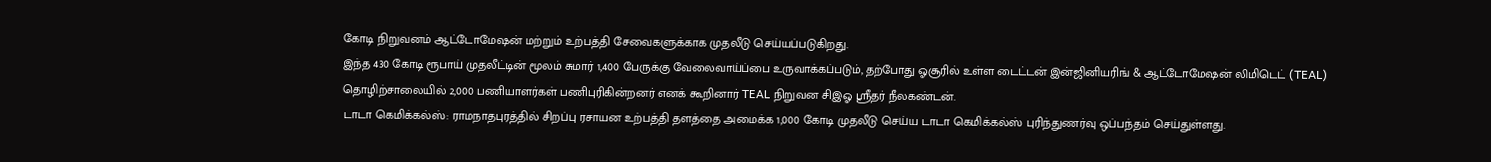கோடி நிறுவனம் ஆட்டோமேஷன் மற்றும் உற்பத்தி சேவைகளுக்காக முதலீடு செய்யப்படுகிறது.
இந்த 430 கோடி ரூபாய் முதலீட்டின் மூலம் சுமார் 1,400 பேருக்கு வேலைவாய்ப்பை உருவாக்கப்படும், தற்போது ஓசூரில் உள்ள டைட்டன் இன்ஜினியரிங் & ஆட்டோமேஷன் லிமிடெட் (TEAL) தொழிற்சாலையில் 2,000 பணியாளர்கள் பணிபுரிகின்றனர் எனக் கூறினார் TEAL நிறுவன சிஇஓ ஸ்ரீதர் நீலகண்டன்.
டாடா கெமிக்கல்ஸ்: ராமநாதபுரத்தில் சிறப்பு ரசாயன உற்பத்தி தளத்தை அமைக்க 1,000 கோடி முதலீடு செய்ய டாடா கெமிக்கல்ஸ் புரிந்துணர்வு ஒப்பந்தம் செய்துள்ளது.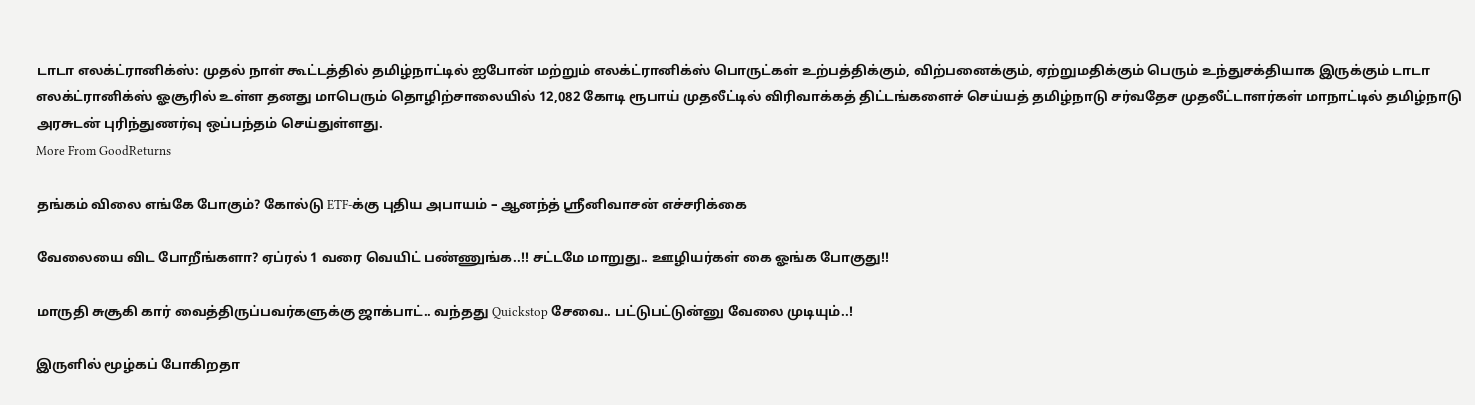டாடா எலக்ட்ரானிக்ஸ்: முதல் நாள் கூட்டத்தில் தமிழ்நாட்டில் ஐபோன் மற்றும் எலக்ட்ரானிக்ஸ் பொருட்கள் உற்பத்திக்கும், விற்பனைக்கும், ஏற்றுமதிக்கும் பெரும் உந்துசக்தியாக இருக்கும் டாடா எலக்ட்ரானிக்ஸ் ஓசூரில் உள்ள தனது மாபெரும் தொழிற்சாலையில் 12,082 கோடி ரூபாய் முதலீட்டில் விரிவாக்கத் திட்டங்களைச் செய்யத் தமிழ்நாடு சர்வதேச முதலீட்டாளர்கள் மாநாட்டில் தமிழ்நாடு அரசுடன் புரிந்துணர்வு ஒப்பந்தம் செய்துள்ளது.
More From GoodReturns

தங்கம் விலை எங்கே போகும்? கோல்டு ETF-க்கு புதிய அபாயம் – ஆனந்த் ஸ்ரீனிவாசன் எச்சரிக்கை

வேலையை விட போறீங்களா? ஏப்ரல் 1 வரை வெயிட் பண்ணுங்க..!! சட்டமே மாறுது.. ஊழியர்கள் கை ஓங்க போகுது!!

மாருதி சுசூகி கார் வைத்திருப்பவர்களுக்கு ஜாக்பாட்.. வந்தது Quickstop சேவை.. பட்டுபட்டுன்னு வேலை முடியும்..!

இருளில் மூழ்கப் போகிறதா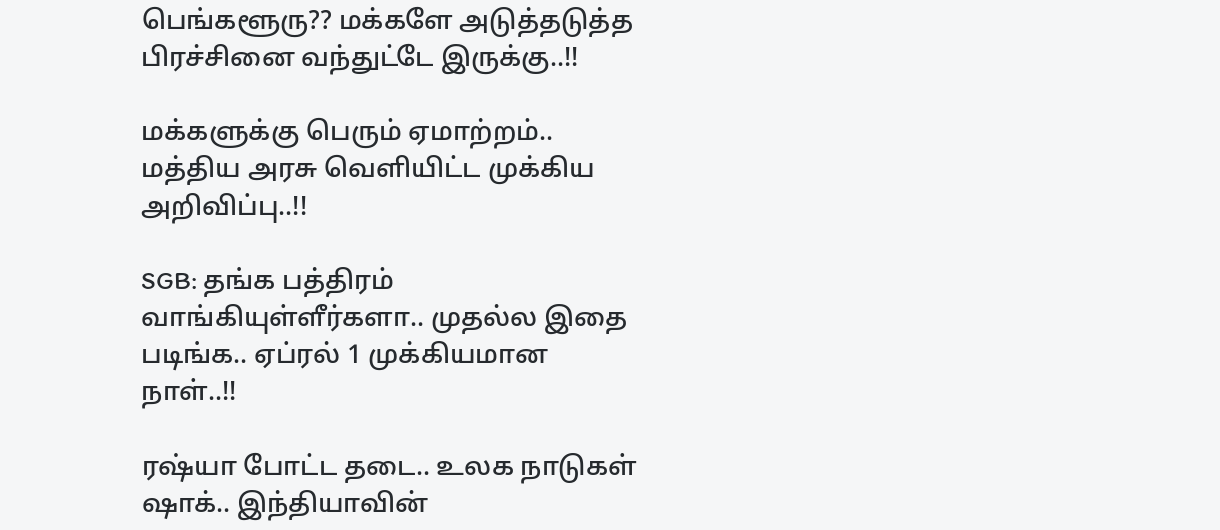பெங்களூரு?? மக்களே அடுத்தடுத்த பிரச்சினை வந்துட்டே இருக்கு..!!

மக்களுக்கு பெரும் ஏமாற்றம்.. மத்திய அரசு வெளியிட்ட முக்கிய அறிவிப்பு..!!

SGB: தங்க பத்திரம் வாங்கியுள்ளீர்களா.. முதல்ல இதை படிங்க.. ஏப்ரல் 1 முக்கியமான நாள்..!!

ரஷ்யா போட்ட தடை.. உலக நாடுகள் ஷாக்.. இந்தியாவின்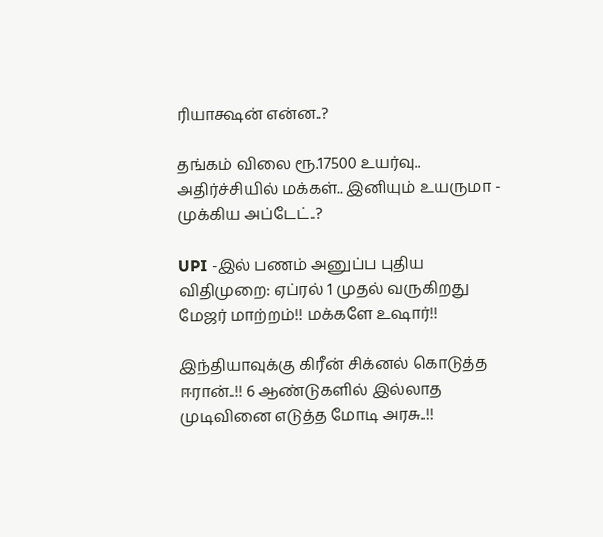ரியாக்ஷன் என்ன..?

தங்கம் விலை ரூ.17500 உயர்வு.. அதிர்ச்சியில் மக்கள்.. இனியும் உயருமா - முக்கிய அப்டேட்..?

UPI -இல் பணம் அனுப்ப புதிய விதிமுறை: ஏப்ரல் 1 முதல் வருகிறது மேஜர் மாற்றம்!! மக்களே உஷார்!!

இந்தியாவுக்கு கிரீன் சிக்னல் கொடுத்த ஈரான்..!! 6 ஆண்டுகளில் இல்லாத முடிவினை எடுத்த மோடி அரசு..!!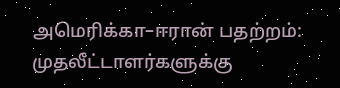அமெரிக்கா–ஈரான் பதற்றம்: முதலீட்டாளர்களுக்கு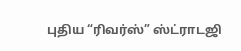புதிய “ரிவர்ஸ்” ஸ்ட்ராடஜி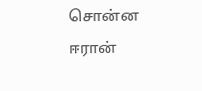சொன்ன ஈரான்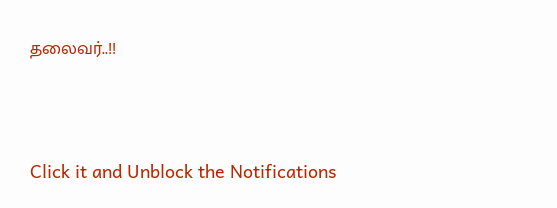தலைவர்..!!



Click it and Unblock the Notifications